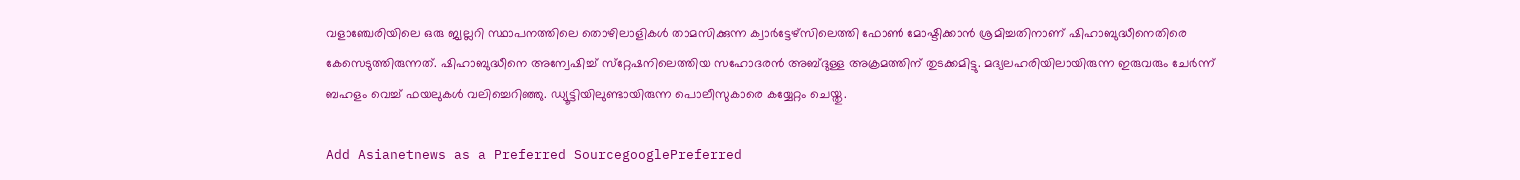വളാഞ്ചേരിയിലെ ഒരു ജ്വല്ലറി സ്ഥാപനത്തിലെ തൊഴിലാളികള്‍ താമസിക്കുന്ന ക്വാര്‍ട്ടേഴ്‌സിലെത്തി ഫോണ്‍ മോഷ്ടിക്കാൻ ശ്രമിച്ചതിനാണ് ഷിഹാബുദ്ധീനെതിരെ കേസെടുത്തിരുന്നത്. ഷിഹാബുദ്ധീനെ അന്വേഷിച്ച് സ്‌റ്റേഷനിലെത്തിയ സഹോദരന്‍ അബ്ദുള്ള അക്രമത്തിന് തുടക്കമിട്ടു. മദ്യലഹരിയിലായിരുന്ന ഇരുവരും ചേര്‍ന്ന് ബഹളം വെച്ച് ഫയലുകള്‍ വലിച്ചെറിഞ്ഞു. ഡ്യൂട്ടിയിലുണ്ടായിരുന്ന പൊലീസുകാരെ കയ്യേറ്റം ചെയ്തു.

Add Asianetnews as a Preferred SourcegooglePreferred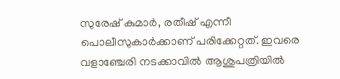സുരേഷ് കുമാര്‍, രതീഷ് എന്നീ പൊലീസുകാര്‍ക്കാണ് പരിക്കേറ്റത്. ഇവരെ വളാഞ്ചേരി നടക്കാവില്‍ ആശുപത്രിയില്‍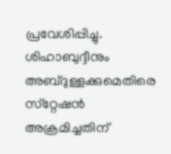പ്രവേശിപ്പിച്ചു. ശിഹാബുദ്ദീനും അബ്ദുള്ളക്കുമെതിരെ സ്‌റ്റേഷന്‍ അക്രമിച്ചതിന്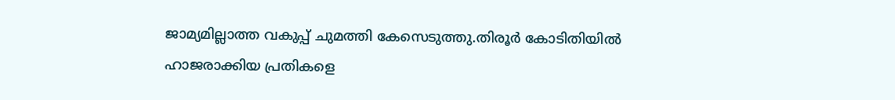ജാമ്യമില്ലാത്ത വകുപ്പ് ചുമത്തി കേസെടുത്തു.തിരൂര്‍ കോടിതിയില്‍ ഹാജരാക്കിയ പ്രതികളെ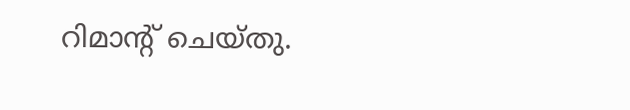റിമാന്‍റ് ചെയ്തു.